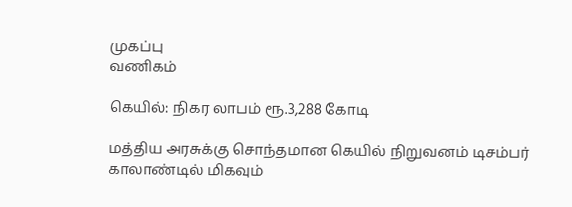முகப்பு
வணிகம்

கெயில்: நிகர லாபம் ரூ.3,288 கோடி

மத்திய அரசுக்கு சொந்தமான கெயில் நிறுவனம் டிசம்பர் காலாண்டில் மிகவும்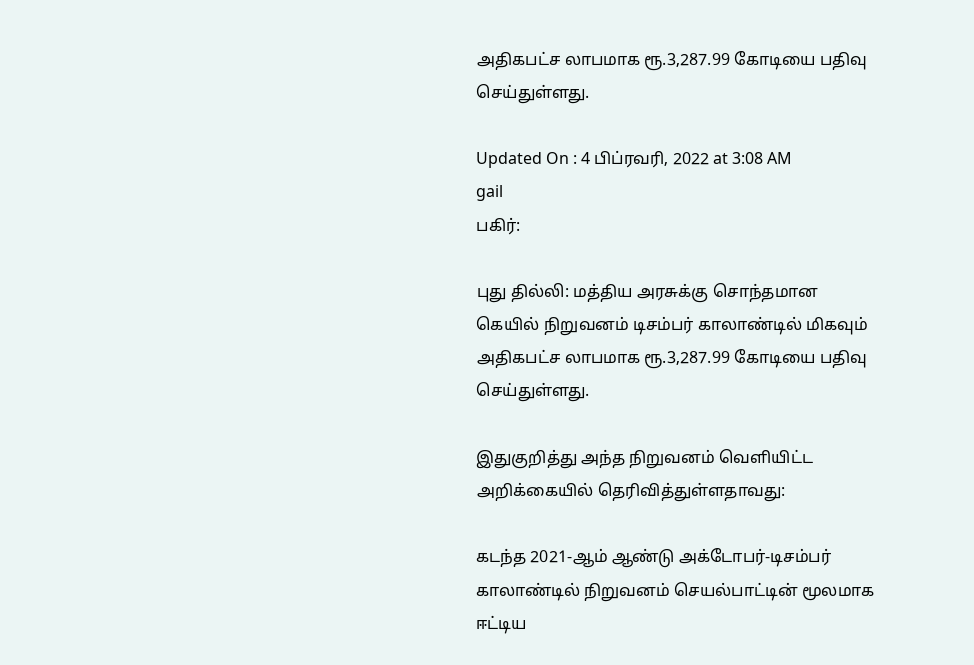அதிகபட்ச லாபமாக ரூ.3,287.99 கோடியை பதிவு செய்துள்ளது.

Updated On : 4 பிப்ரவரி, 2022 at 3:08 AM
gail
பகிர்:

புது தில்லி: மத்திய அரசுக்கு சொந்தமான கெயில் நிறுவனம் டிசம்பர் காலாண்டில் மிகவும் அதிகபட்ச லாபமாக ரூ.3,287.99 கோடியை பதிவு செய்துள்ளது.

இதுகுறித்து அந்த நிறுவனம் வெளியிட்ட அறிக்கையில் தெரிவித்துள்ளதாவது:

கடந்த 2021-ஆம் ஆண்டு அக்டோபர்-டிசம்பர் காலாண்டில் நிறுவனம் செயல்பாட்டின் மூலமாக ஈட்டிய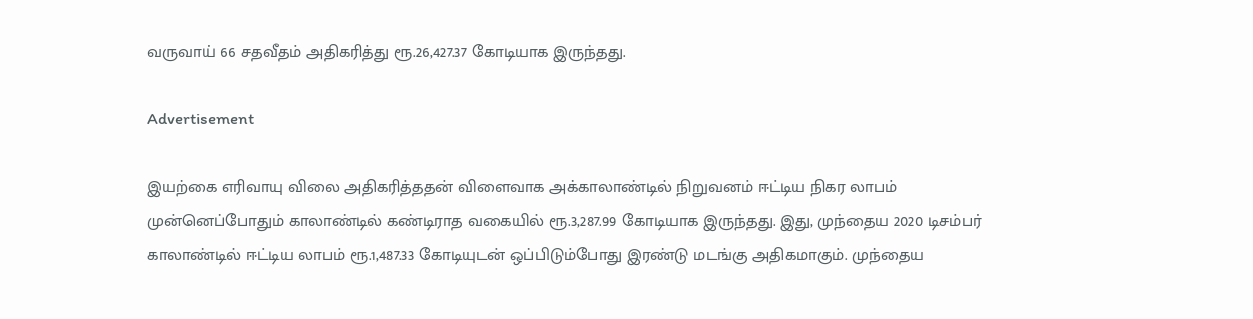வருவாய் 66 சதவீதம் அதிகரித்து ரூ.26,427.37 கோடியாக இருந்தது.

Advertisement

இயற்கை எரிவாயு விலை அதிகரித்ததன் விளைவாக அக்காலாண்டில் நிறுவனம் ஈட்டிய நிகர லாபம் முன்னெப்போதும் காலாண்டில் கண்டிராத வகையில் ரூ.3,287.99 கோடியாக இருந்தது. இது, முந்தைய 2020 டிசம்பர் காலாண்டில் ஈட்டிய லாபம் ரூ.1,487.33 கோடியுடன் ஒப்பிடும்போது இரண்டு மடங்கு அதிகமாகும். முந்தைய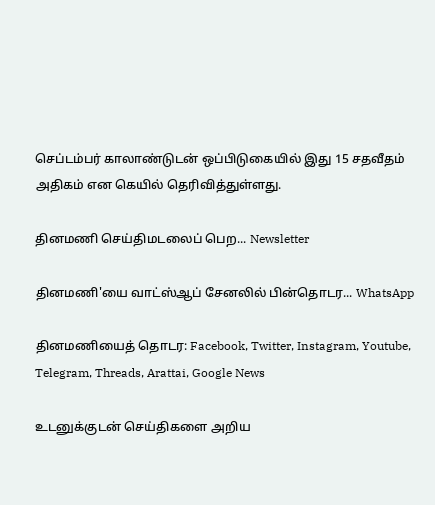செப்டம்பர் காலாண்டுடன் ஒப்பிடுகையில் இது 15 சதவீதம் அதிகம் என கெயில் தெரிவித்துள்ளது.

தினமணி செய்திமடலைப் பெற... Newsletter

தினமணி'யை வாட்ஸ்ஆப் சேனலில் பின்தொடர... WhatsApp

தினமணியைத் தொடர: Facebook, Twitter, Instagram, Youtube, Telegram, Threads, Arattai, Google News

உடனுக்குடன் செய்திகளை அறிய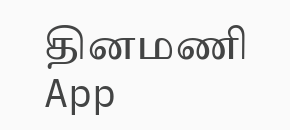தினமணி App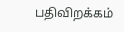பதிவிறக்கம்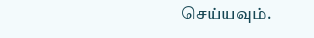செய்யவும்.